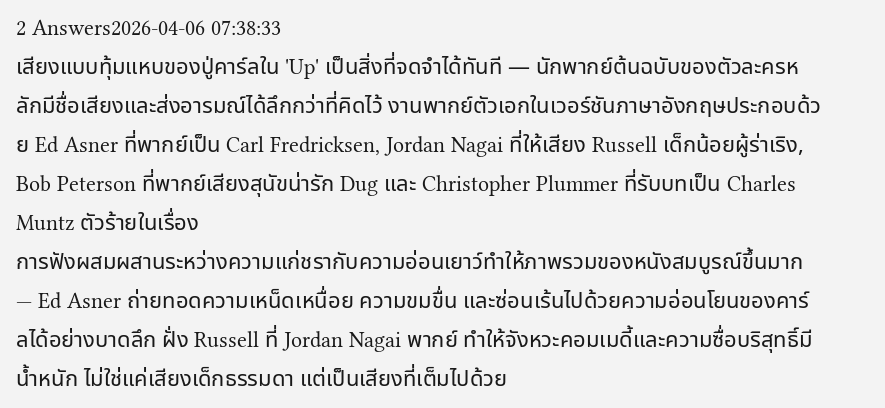2 Answers2026-04-06 07:38:33
เสียงแบบทุ้มแหบของปู่คาร์ลใน 'Up' เป็นสิ่งที่จดจำได้ทันที — นักพากย์ต้นฉบับของตัวละครหลักมีชื่อเสียงและส่งอารมณ์ได้ลึกกว่าที่คิดไว้ งานพากย์ตัวเอกในเวอร์ชันภาษาอังกฤษประกอบด้วย Ed Asner ที่พากย์เป็น Carl Fredricksen, Jordan Nagai ที่ให้เสียง Russell เด็กน้อยผู้ร่าเริง, Bob Peterson ที่พากย์เสียงสุนัขน่ารัก Dug และ Christopher Plummer ที่รับบทเป็น Charles Muntz ตัวร้ายในเรื่อง
การฟังผสมผสานระหว่างความแก่ชรากับความอ่อนเยาว์ทำให้ภาพรวมของหนังสมบูรณ์ขึ้นมาก — Ed Asner ถ่ายทอดความเหน็ดเหนื่อย ความขมขื่น และซ่อนเร้นไปด้วยความอ่อนโยนของคาร์ลได้อย่างบาดลึก ฝั่ง Russell ที่ Jordan Nagai พากย์ ทำให้จังหวะคอมเมดี้และความซื่อบริสุทธิ์มีน้ำหนัก ไม่ใช่แค่เสียงเด็กธรรมดา แต่เป็นเสียงที่เต็มไปด้วย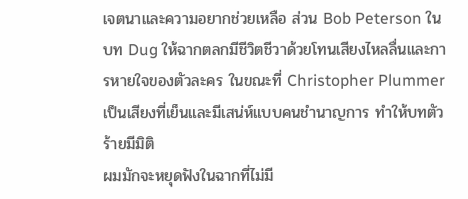เจตนาและความอยากช่วยเหลือ ส่วน Bob Peterson ในบท Dug ให้ฉากตลกมีชีวิตชีวาด้วยโทนเสียงไหลลื่นและการหายใจของตัวละคร ในขณะที่ Christopher Plummer เป็นเสียงที่เย็นและมีเสน่ห์แบบคนชำนาญการ ทำให้บทตัวร้ายมีมิติ
ผมมักจะหยุดฟังในฉากที่ไม่มี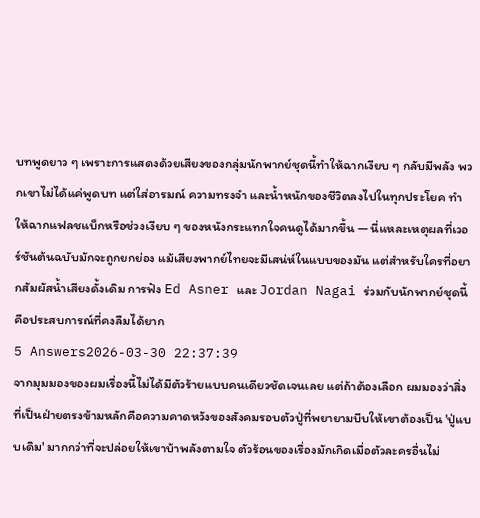บทพูดยาว ๆ เพราะการแสดงด้วยเสียงของกลุ่มนักพากย์ชุดนี้ทำให้ฉากเงียบ ๆ กลับมีพลัง พวกเขาไม่ได้แค่พูดบท แต่ใส่อารมณ์ ความทรงจำ และน้ำหนักของชีวิตลงไปในทุกประโยค ทำให้ฉากแฟลชแบ็กหรือช่วงเงียบ ๆ ของหนังกระแทกใจคนดูได้มากขึ้น — นี่แหละเหตุผลที่เวอร์ชันต้นฉบับมักจะถูกยกย่อง แม้เสียงพากย์ไทยจะมีเสน่ห์ในแบบของมัน แต่สำหรับใครที่อยากสัมผัสน้ำเสียงดั้งเดิม การฟัง Ed Asner และ Jordan Nagai ร่วมกับนักพากย์ชุดนี้คือประสบการณ์ที่คงลืมได้ยาก
5 Answers2026-03-30 22:37:39
จากมุมมองของผมเรื่องนี้ไม่ได้มีตัวร้ายแบบคนเดียวชัดเจนเลย แต่ถ้าต้องเลือก ผมมองว่าสิ่งที่เป็นฝ่ายตรงข้ามหลักคือความคาดหวังของสังคมรอบตัวปู่ที่พยายามบีบให้เขาต้องเป็น 'ปู่แบบเดิม' มากกว่าที่จะปล่อยให้เขาบ้าพลังตามใจ ตัวร้อนของเรื่องมักเกิดเมื่อตัวละครอื่นไม่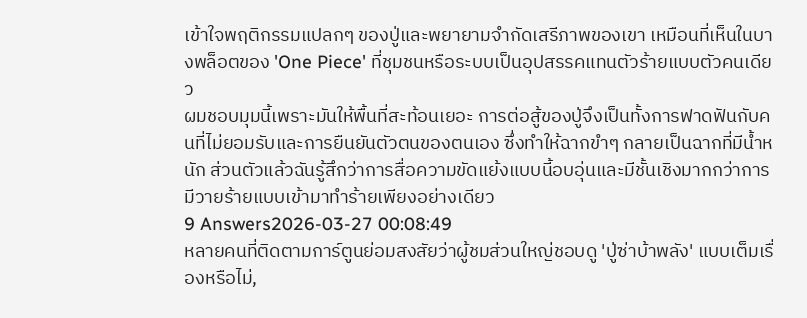เข้าใจพฤติกรรมแปลกๆ ของปู่และพยายามจำกัดเสรีภาพของเขา เหมือนที่เห็นในบางพล็อตของ 'One Piece' ที่ชุมชนหรือระบบเป็นอุปสรรคแทนตัวร้ายแบบตัวคนเดียว
ผมชอบมุมนี้เพราะมันให้พื้นที่สะท้อนเยอะ การต่อสู้ของปู่จึงเป็นทั้งการฟาดฟันกับคนที่ไม่ยอมรับและการยืนยันตัวตนของตนเอง ซึ่งทำให้ฉากขำๆ กลายเป็นฉากที่มีน้ำหนัก ส่วนตัวแล้วฉันรู้สึกว่าการสื่อความขัดแย้งแบบนี้อบอุ่นและมีชั้นเชิงมากกว่าการมีวายร้ายแบบเข้ามาทำร้ายเพียงอย่างเดียว
9 Answers2026-03-27 00:08:49
หลายคนที่ติดตามการ์ตูนย่อมสงสัยว่าผู้ชมส่วนใหญ่ชอบดู 'ปู่ซ่าบ้าพลัง' แบบเต็มเรื่องหรือไม่,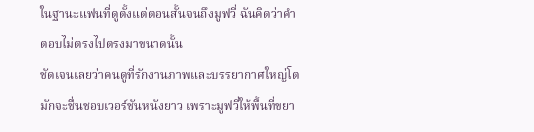ในฐานะแฟนที่ดูตั้งแต่ตอนสั้นจนถึงมูฟวี่ ฉันคิดว่าคำตอบไม่ตรงไปตรงมาขนาดนั้น
ชัดเจนเลยว่าคนดูที่รักงานภาพและบรรยากาศใหญ่โตมักจะชื่นชอบเวอร์ชันหนังยาว เพราะมูฟวี่ให้พื้นที่ขยา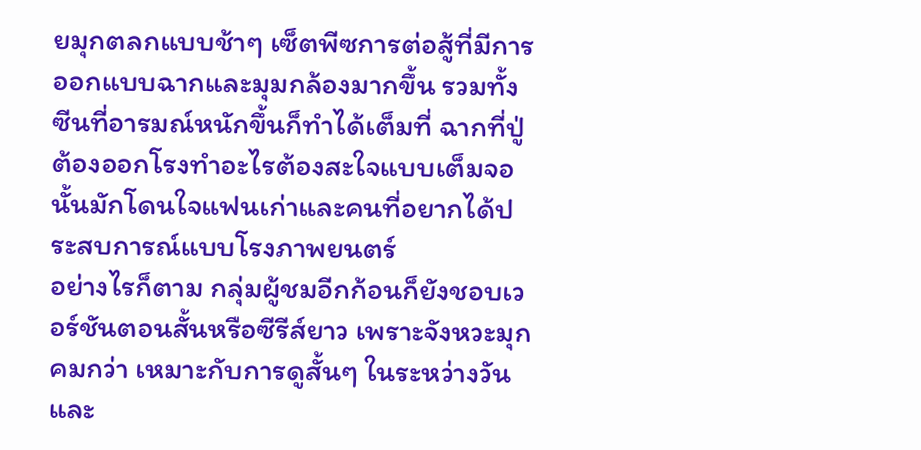ยมุกตลกแบบช้าๆ เซ็ตพีซการต่อสู้ที่มีการออกแบบฉากและมุมกล้องมากขึ้น รวมทั้งซีนที่อารมณ์หนักขึ้นก็ทำได้เต็มที่ ฉากที่ปู่ต้องออกโรงทำอะไรต้องสะใจแบบเต็มจอนั้นมักโดนใจแฟนเก่าและคนที่อยากได้ประสบการณ์แบบโรงภาพยนตร์
อย่างไรก็ตาม กลุ่มผู้ชมอีกก้อนก็ยังชอบเวอร์ชันตอนสั้นหรือซีรีส์ยาว เพราะจังหวะมุกคมกว่า เหมาะกับการดูสั้นๆ ในระหว่างวันและ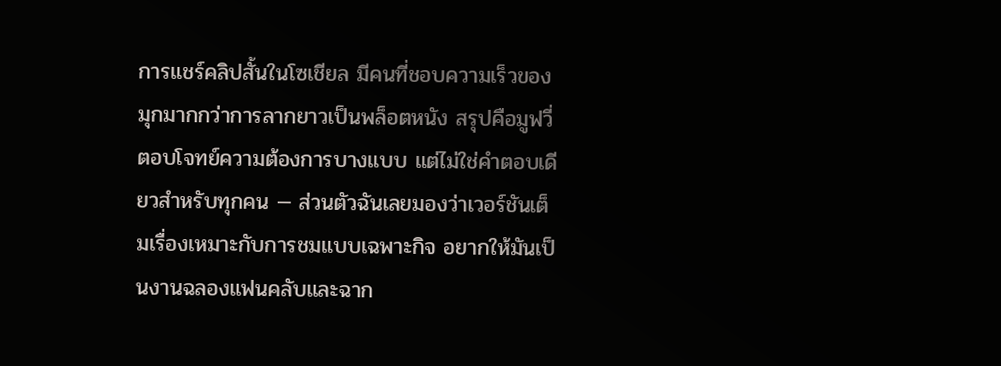การแชร์คลิปสั้นในโซเชียล มีคนที่ชอบความเร็วของมุกมากกว่าการลากยาวเป็นพล็อตหนัง สรุปคือมูฟวี่ตอบโจทย์ความต้องการบางแบบ แต่ไม่ใช่คำตอบเดียวสำหรับทุกคน — ส่วนตัวฉันเลยมองว่าเวอร์ชันเต็มเรื่องเหมาะกับการชมแบบเฉพาะกิจ อยากให้มันเป็นงานฉลองแฟนคลับและฉาก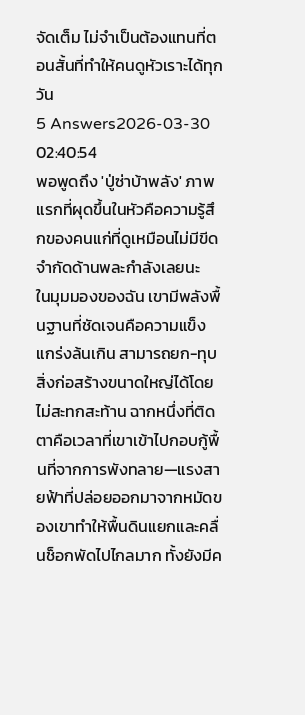จัดเต็ม ไม่จำเป็นต้องแทนที่ตอนสั้นที่ทำให้คนดูหัวเราะได้ทุกวัน
5 Answers2026-03-30 02:40:54
พอพูดถึง 'ปู่ซ่าบ้าพลัง' ภาพแรกที่ผุดขึ้นในหัวคือความรู้สึกของคนแก่ที่ดูเหมือนไม่มีขีดจำกัดด้านพละกำลังเลยนะ
ในมุมมองของฉัน เขามีพลังพื้นฐานที่ชัดเจนคือความแข็งแกร่งล้นเกิน สามารถยก-ทุบสิ่งก่อสร้างขนาดใหญ่ได้โดยไม่สะทกสะท้าน ฉากหนึ่งที่ติดตาคือเวลาที่เขาเข้าไปกอบกู้พื้นที่จากการพังทลาย—แรงสายฟ้าที่ปล่อยออกมาจากหมัดของเขาทำให้พื้นดินแยกและคลื่นช็อกพัดไปไกลมาก ทั้งยังมีค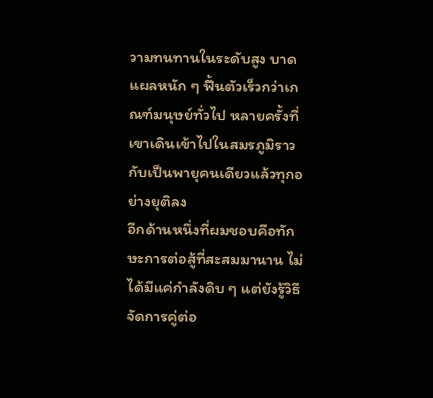วามทนทานในระดับสูง บาดแผลหนัก ๆ ฟื้นตัวเร็วกว่าเกณฑ์มนุษย์ทั่วไป หลายครั้งที่เขาเดินเข้าไปในสมรภูมิราวกับเป็นพายุคนเดียวแล้วทุกอย่างยุติลง
อีกด้านหนึ่งที่ผมชอบคือทักษะการต่อสู้ที่สะสมมานาน ไม่ได้มีแค่กำลังดิบ ๆ แต่ยังรู้วิธีจัดการคู่ต่อ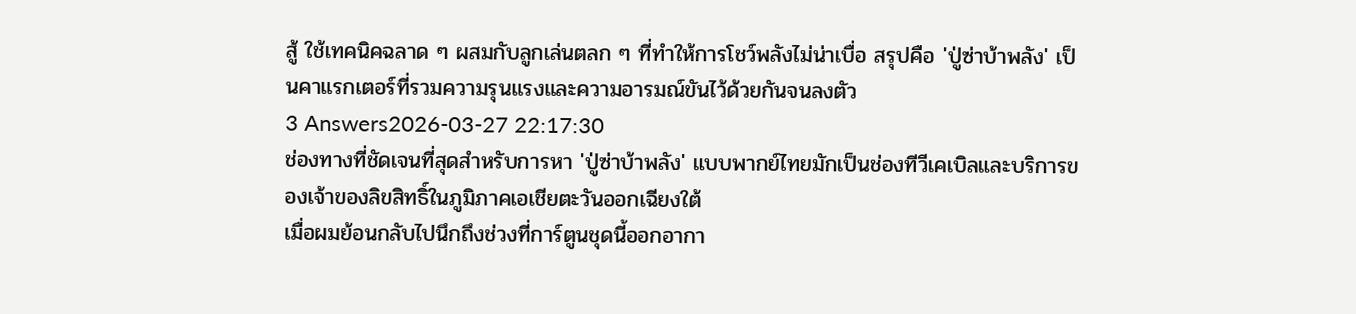สู้ ใช้เทคนิคฉลาด ๆ ผสมกับลูกเล่นตลก ๆ ที่ทำให้การโชว์พลังไม่น่าเบื่อ สรุปคือ 'ปู่ซ่าบ้าพลัง' เป็นคาแรกเตอร์ที่รวมความรุนแรงและความอารมณ์ขันไว้ด้วยกันจนลงตัว
3 Answers2026-03-27 22:17:30
ช่องทางที่ชัดเจนที่สุดสำหรับการหา 'ปู่ซ่าบ้าพลัง' แบบพากย์ไทยมักเป็นช่องทีวีเคเบิลและบริการของเจ้าของลิขสิทธิ์ในภูมิภาคเอเชียตะวันออกเฉียงใต้
เมื่อผมย้อนกลับไปนึกถึงช่วงที่การ์ตูนชุดนี้ออกอากา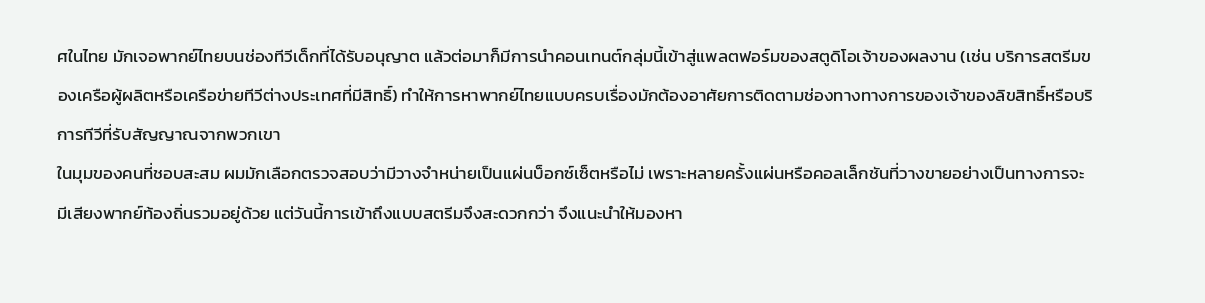ศในไทย มักเจอพากย์ไทยบนช่องทีวีเด็กที่ได้รับอนุญาต แล้วต่อมาก็มีการนำคอนเทนต์กลุ่มนี้เข้าสู่แพลตฟอร์มของสตูดิโอเจ้าของผลงาน (เช่น บริการสตรีมของเครือผู้ผลิตหรือเครือข่ายทีวีต่างประเทศที่มีสิทธิ์) ทำให้การหาพากย์ไทยแบบครบเรื่องมักต้องอาศัยการติดตามช่องทางทางการของเจ้าของลิขสิทธิ์หรือบริการทีวีที่รับสัญญาณจากพวกเขา
ในมุมของคนที่ชอบสะสม ผมมักเลือกตรวจสอบว่ามีวางจำหน่ายเป็นแผ่นบ็อกซ์เซ็ตหรือไม่ เพราะหลายครั้งแผ่นหรือคอลเล็กชันที่วางขายอย่างเป็นทางการจะมีเสียงพากย์ท้องถิ่นรวมอยู่ด้วย แต่วันนี้การเข้าถึงแบบสตรีมจึงสะดวกกว่า จึงแนะนำให้มองหา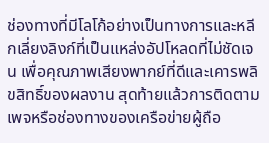ช่องทางที่มีโลโก้อย่างเป็นทางการและหลีกเลี่ยงลิงก์ที่เป็นแหล่งอัปโหลดที่ไม่ชัดเจน เพื่อคุณภาพเสียงพากย์ที่ดีและเคารพลิขสิทธิ์ของผลงาน สุดท้ายแล้วการติดตามเพจหรือช่องทางของเครือข่ายผู้ถือ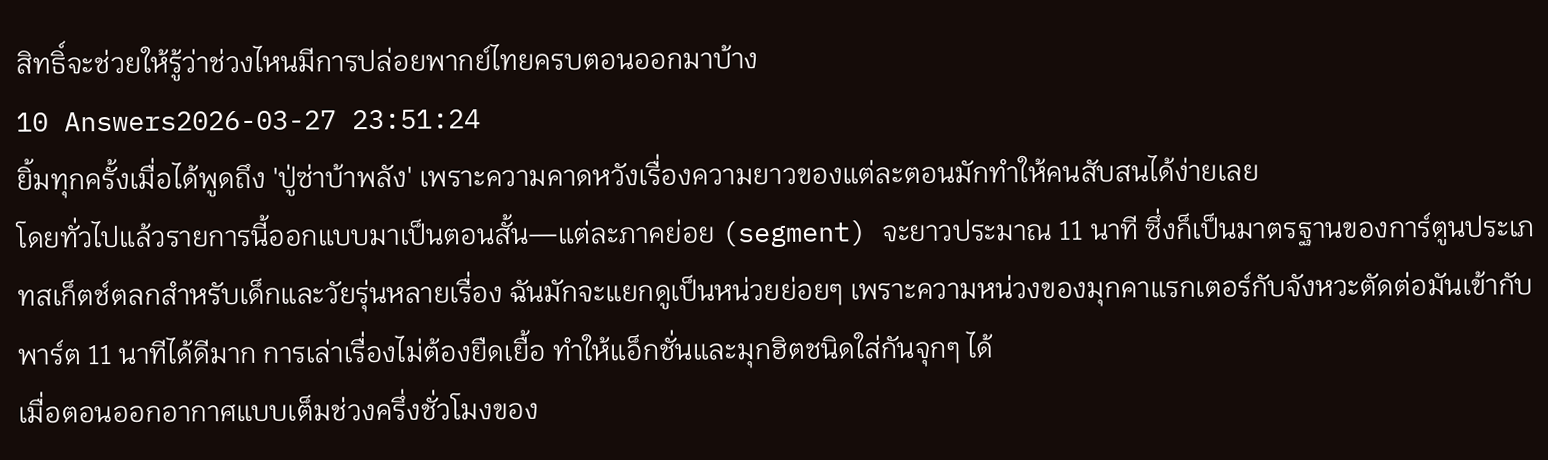สิทธิ์จะช่วยให้รู้ว่าช่วงไหนมีการปล่อยพากย์ไทยครบตอนออกมาบ้าง
10 Answers2026-03-27 23:51:24
ยิ้มทุกครั้งเมื่อได้พูดถึง 'ปู่ซ่าบ้าพลัง' เพราะความคาดหวังเรื่องความยาวของแต่ละตอนมักทำให้คนสับสนได้ง่ายเลย
โดยทั่วไปแล้วรายการนี้ออกแบบมาเป็นตอนสั้น—แต่ละภาคย่อย (segment) จะยาวประมาณ 11 นาที ซึ่งก็เป็นมาตรฐานของการ์ตูนประเภทสเก็ตช์ตลกสำหรับเด็กและวัยรุ่นหลายเรื่อง ฉันมักจะแยกดูเป็นหน่วยย่อยๆ เพราะความหน่วงของมุกคาแรกเตอร์กับจังหวะตัดต่อมันเข้ากับพาร์ต 11 นาทีได้ดีมาก การเล่าเรื่องไม่ต้องยืดเยื้อ ทำให้แอ็กชั่นและมุกฮิตชนิดใส่กันจุกๆ ได้
เมื่อตอนออกอากาศแบบเต็มช่วงครึ่งชั่วโมงของ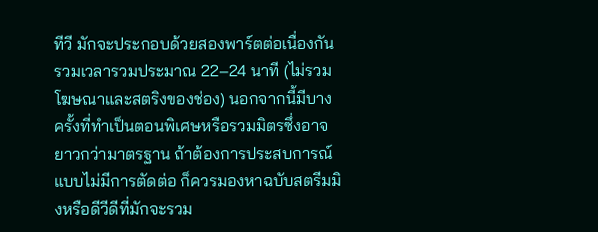ทีวี มักจะประกอบด้วยสองพาร์ตต่อเนื่องกัน รวมเวลารวมประมาณ 22–24 นาที (ไม่รวมโฆษณาและสตริงของช่อง) นอกจากนี้มีบางครั้งที่ทำเป็นตอนพิเศษหรือรวมมิตรซึ่งอาจยาวกว่ามาตรฐาน ถ้าต้องการประสบการณ์แบบไม่มีการตัดต่อ ก็ควรมองหาฉบับสตรีมมิงหรือดีวีดีที่มักจะรวม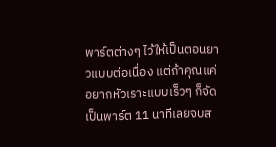พาร์ตต่างๆ ไว้ให้เป็นตอนยาวแบบต่อเนื่อง แต่ถ้าคุณแค่อยากหัวเราะแบบเร็วๆ ก็จัดเป็นพาร์ต 11 นาทีเลยจบส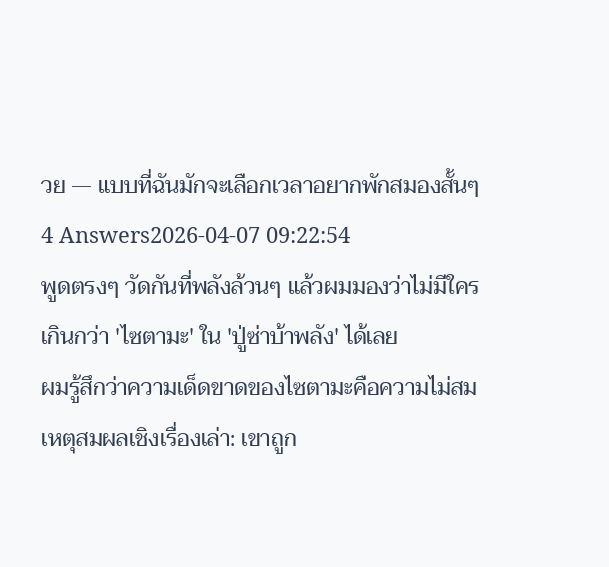วย — แบบที่ฉันมักจะเลือกเวลาอยากพักสมองสั้นๆ
4 Answers2026-04-07 09:22:54
พูดตรงๆ วัดกันที่พลังล้วนๆ แล้วผมมองว่าไม่มีใครเกินกว่า 'ไซตามะ' ใน 'ปู่ซ่าบ้าพลัง' ได้เลย
ผมรู้สึกว่าความเด็ดขาดของไซตามะคือความไม่สมเหตุสมผลเชิงเรื่องเล่า: เขาถูก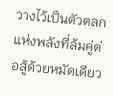วางไว้เป็นตัวตลกแห่งพลังที่ล้มคู่ต่อสู้ด้วยหมัดเดียว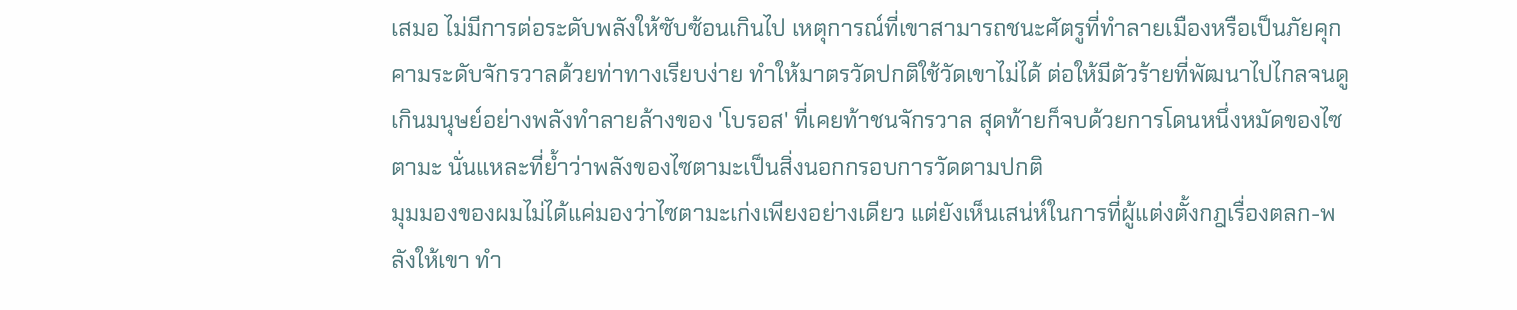เสมอ ไม่มีการต่อระดับพลังให้ซับซ้อนเกินไป เหตุการณ์ที่เขาสามารถชนะศัตรูที่ทำลายเมืองหรือเป็นภัยคุกคามระดับจักรวาลด้วยท่าทางเรียบง่าย ทำให้มาตรวัดปกติใช้วัดเขาไม่ได้ ต่อให้มีตัวร้ายที่พัฒนาไปไกลจนดูเกินมนุษย์อย่างพลังทำลายล้างของ 'โบรอส' ที่เคยท้าชนจักรวาล สุดท้ายก็จบด้วยการโดนหนึ่งหมัดของไซตามะ นั่นแหละที่ย้ำว่าพลังของไซตามะเป็นสิ่งนอกกรอบการวัดตามปกติ
มุมมองของผมไม่ได้แค่มองว่าไซตามะเก่งเพียงอย่างเดียว แต่ยังเห็นเสน่ห์ในการที่ผู้แต่งตั้งกฎเรื่องตลก-พลังให้เขา ทำ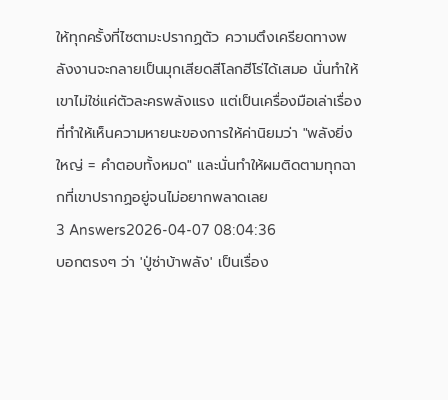ให้ทุกครั้งที่ไซตามะปรากฏตัว ความตึงเครียดทางพลังงานจะกลายเป็นมุกเสียดสีโลกฮีโร่ได้เสมอ นั่นทำให้เขาไม่ใช่แค่ตัวละครพลังแรง แต่เป็นเครื่องมือเล่าเรื่องที่ทำให้เห็นความหายนะของการให้ค่านิยมว่า "พลังยิ่งใหญ่ = คำตอบทั้งหมด" และนั่นทำให้ผมติดตามทุกฉากที่เขาปรากฏอยู่จนไม่อยากพลาดเลย
3 Answers2026-04-07 08:04:36
บอกตรงๆ ว่า 'ปู่ซ่าบ้าพลัง' เป็นเรื่อง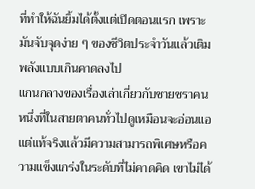ที่ทำให้ฉันยิ้มได้ตั้งแต่เปิดตอนแรก เพราะมันจับจุดง่าย ๆ ของชีวิตประจำวันแล้วเติมพลังแบบเกินคาดลงไป
แกนกลางของเรื่องเล่าเกี่ยวกับชายชราคนหนึ่งที่ในสายตาคนทั่วไปดูเหมือนจะอ่อนแอแต่แท้จริงแล้วมีความสามารถพิเศษหรือความแข็งแกร่งในระดับที่ไม่คาดคิด เขาไม่ได้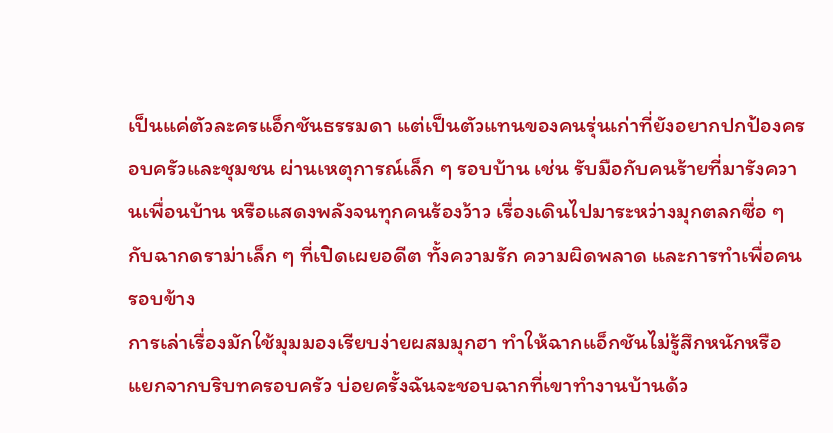เป็นแค่ตัวละครแอ็กชันธรรมดา แต่เป็นตัวแทนของคนรุ่นเก่าที่ยังอยากปกป้องครอบครัวและชุมชน ผ่านเหตุการณ์เล็ก ๆ รอบบ้าน เช่น รับมือกับคนร้ายที่มารังควานเพื่อนบ้าน หรือแสดงพลังจนทุกคนร้องว้าว เรื่องเดินไปมาระหว่างมุกตลกซื่อ ๆ กับฉากดราม่าเล็ก ๆ ที่เปิดเผยอดีต ทั้งความรัก ความผิดพลาด และการทำเพื่อคนรอบข้าง
การเล่าเรื่องมักใช้มุมมองเรียบง่ายผสมมุกฮา ทำให้ฉากแอ็กชันไม่รู้สึกหนักหรือแยกจากบริบทครอบครัว บ่อยครั้งฉันจะชอบฉากที่เขาทำงานบ้านด้ว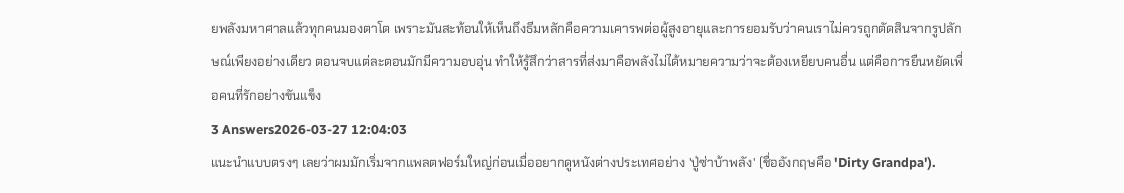ยพลังมหาศาลแล้วทุกคนมองตาโต เพราะมันสะท้อนให้เห็นถึงธีมหลักคือความเคารพต่อผู้สูงอายุและการยอมรับว่าคนเราไม่ควรถูกตัดสินจากรูปลักษณ์เพียงอย่างเดียว ตอนจบแต่ละตอนมักมีความอบอุ่น ทำให้รู้สึกว่าสารที่ส่งมาคือพลังไม่ได้หมายความว่าจะต้องเหยียบคนอื่น แต่คือการยืนหยัดเพื่อคนที่รักอย่างขันแข็ง
3 Answers2026-03-27 12:04:03
แนะนำแบบตรงๆ เลยว่าผมมักเริ่มจากแพลตฟอร์มใหญ่ก่อนเมื่ออยากดูหนังต่างประเทศอย่าง 'ปู่ซ่าบ้าพลัง' (ชื่ออังกฤษคือ 'Dirty Grandpa').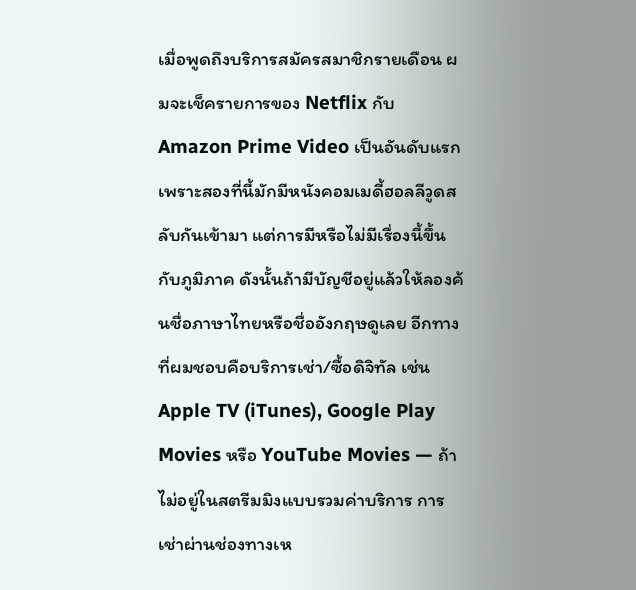เมื่อพูดถึงบริการสมัครสมาชิกรายเดือน ผมจะเช็ครายการของ Netflix กับ Amazon Prime Video เป็นอันดับแรก เพราะสองที่นี้มักมีหนังคอมเมดี้ฮอลลีวูดสลับกันเข้ามา แต่การมีหรือไม่มีเรื่องนี้ขึ้นกับภูมิภาค ดังนั้นถ้ามีบัญชีอยู่แล้วให้ลองค้นชื่อภาษาไทยหรือชื่ออังกฤษดูเลย อีกทางที่ผมชอบคือบริการเช่า/ซื้อดิจิทัล เช่น Apple TV (iTunes), Google Play Movies หรือ YouTube Movies — ถ้าไม่อยู่ในสตรีมมิงแบบรวมค่าบริการ การเช่าผ่านช่องทางเห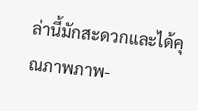ล่านี้มักสะดวกและได้คุณภาพภาพ-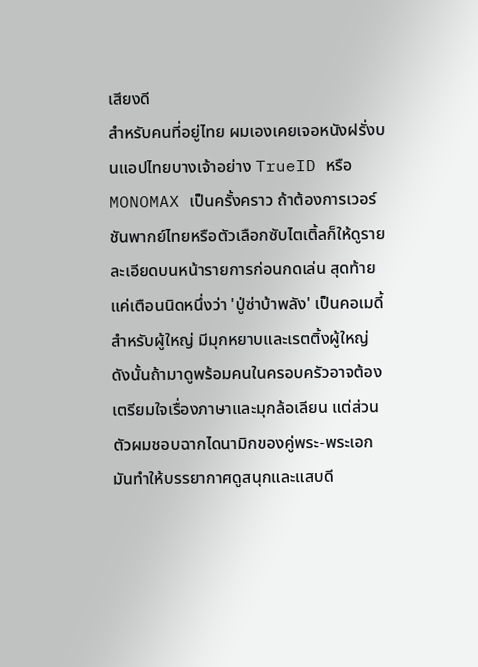เสียงดี
สำหรับคนที่อยู่ไทย ผมเองเคยเจอหนังฝรั่งบนแอปไทยบางเจ้าอย่าง TrueID หรือ MONOMAX เป็นครั้งคราว ถ้าต้องการเวอร์ชันพากย์ไทยหรือตัวเลือกซับไตเติ้ลก็ให้ดูรายละเอียดบนหน้ารายการก่อนกดเล่น สุดท้ายแค่เตือนนิดหนึ่งว่า 'ปู่ซ่าบ้าพลัง' เป็นคอเมดี้สำหรับผู้ใหญ่ มีมุกหยาบและเรตติ้งผู้ใหญ่ ดังนั้นถ้ามาดูพร้อมคนในครอบครัวอาจต้องเตรียมใจเรื่องภาษาและมุกล้อเลียน แต่ส่วนตัวผมชอบฉากไดนามิกของคู่พระ-พระเอก มันทำให้บรรยากาศดูสนุกและแสบดี